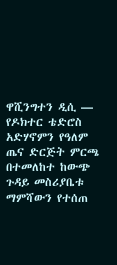ዋሺንግተን ዲሲ —
የዶክተር ቴድሮስ አድሃኖምን የዓለም ጤና ድርጅት ምርጫ በተመለከተ ከውጭ ጉዳይ መስሪያቤቱ ማምሻውን የተሰጠ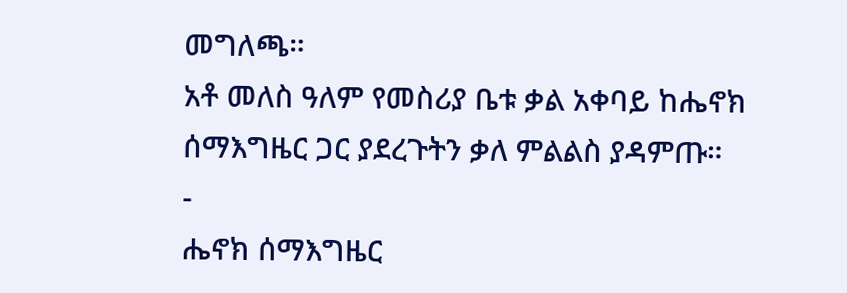መግለጫ።
አቶ መለስ ዓለም የመስሪያ ቤቱ ቃል አቀባይ ከሔኖክ ሰማእግዜር ጋር ያደረጉትን ቃለ ምልልስ ያዳምጡ።
-
ሔኖክ ሰማእግዜር